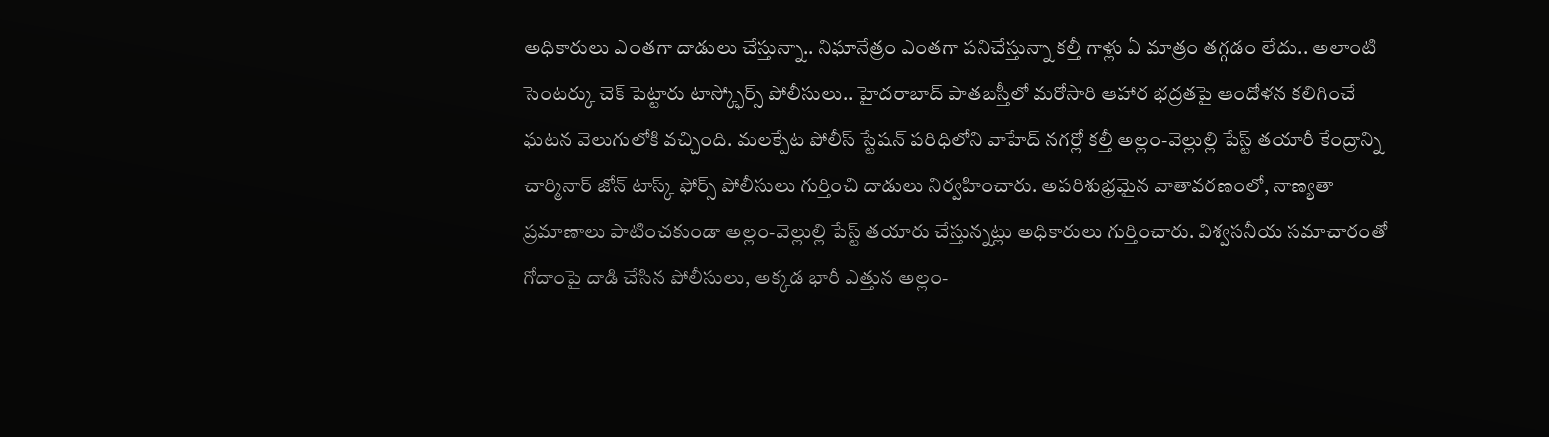అధికారులు ఎంతగా దాడులు చేస్తున్నా.. నిఘానేత్రం ఎంతగా పనిచేస్తున్నా కల్తీ గాళ్లు ఏ మాత్రం తగ్గడం లేదు.. అలాంటి సెంటర్కు చెక్ పెట్టారు టాస్క్ఫోర్స్ పోలీసులు.. హైదరాబాద్ పాతబస్తీలో మరోసారి ఆహార భద్రతపై ఆందోళన కలిగించే ఘటన వెలుగులోకి వచ్చింది. మలక్పేట పోలీస్ స్టేషన్ పరిధిలోని వాహేద్ నగర్లో కల్తీ అల్లం-వెల్లుల్లి పేస్ట్ తయారీ కేంద్రాన్ని చార్మినార్ జోన్ టాస్క్ ఫోర్స్ పోలీసులు గుర్తించి దాడులు నిర్వహించారు. అపరిశుభ్రమైన వాతావరణంలో, నాణ్యతా ప్రమాణాలు పాటించకుండా అల్లం-వెల్లుల్లి పేస్ట్ తయారు చేస్తున్నట్లు అధికారులు గుర్తించారు. విశ్వసనీయ సమాచారంతో గోదాంపై దాడి చేసిన పోలీసులు, అక్కడ భారీ ఎత్తున అల్లం-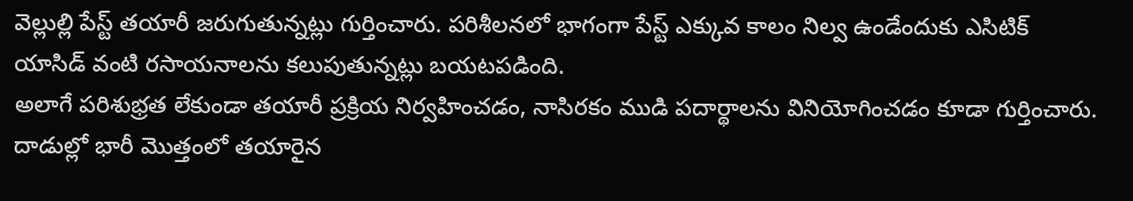వెల్లుల్లి పేస్ట్ తయారీ జరుగుతున్నట్లు గుర్తించారు. పరిశీలనలో భాగంగా పేస్ట్ ఎక్కువ కాలం నిల్వ ఉండేందుకు ఎసిటిక్ యాసిడ్ వంటి రసాయనాలను కలుపుతున్నట్లు బయటపడింది.
అలాగే పరిశుభ్రత లేకుండా తయారీ ప్రక్రియ నిర్వహించడం, నాసిరకం ముడి పదార్థాలను వినియోగించడం కూడా గుర్తించారు. దాడుల్లో భారీ మొత్తంలో తయారైన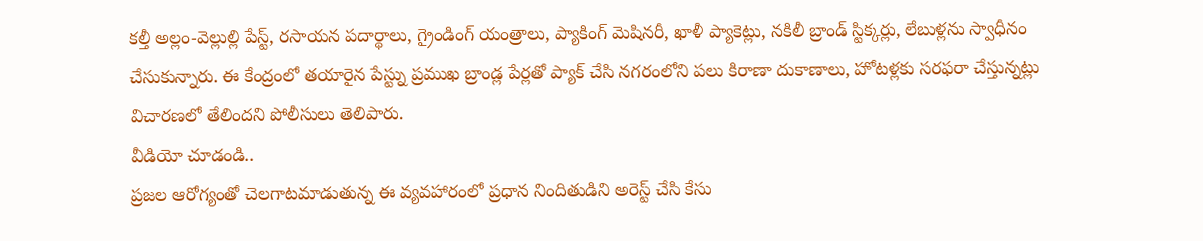కల్తీ అల్లం-వెల్లుల్లి పేస్ట్, రసాయన పదార్థాలు, గ్రైండింగ్ యంత్రాలు, ప్యాకింగ్ మెషినరీ, ఖాళీ ప్యాకెట్లు, నకిలీ బ్రాండ్ స్టిక్కర్లు, లేబుళ్లను స్వాధీనం చేసుకున్నారు. ఈ కేంద్రంలో తయారైన పేస్ట్ను ప్రముఖ బ్రాండ్ల పేర్లతో ప్యాక్ చేసి నగరంలోని పలు కిరాణా దుకాణాలు, హోటళ్లకు సరఫరా చేస్తున్నట్లు విచారణలో తేలిందని పోలీసులు తెలిపారు.
వీడియో చూడండి..
ప్రజల ఆరోగ్యంతో చెలగాటమాడుతున్న ఈ వ్యవహారంలో ప్రధాన నిందితుడిని అరెస్ట్ చేసి కేసు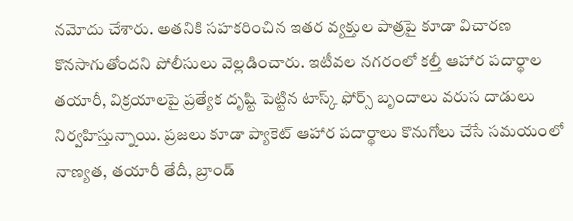నమోదు చేశారు. అతనికి సహకరించిన ఇతర వ్యక్తుల పాత్రపై కూడా విచారణ కొనసాగుతోందని పోలీసులు వెల్లడించారు. ఇటీవల నగరంలో కల్తీ ఆహార పదార్థాల తయారీ, విక్రయాలపై ప్రత్యేక దృష్టి పెట్టిన టాస్క్ ఫోర్స్ బృందాలు వరుస దాడులు నిర్వహిస్తున్నాయి. ప్రజలు కూడా ప్యాకెట్ ఆహార పదార్థాలు కొనుగోలు చేసే సమయంలో నాణ్యత, తయారీ తేదీ, బ్రాండ్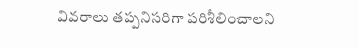వివరాలు తప్పనిసరిగా పరిశీలించాలని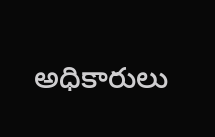అధికారులు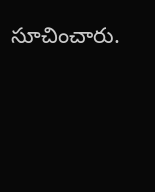సూచించారు.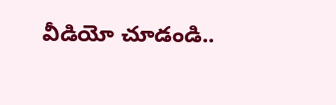వీడియో చూడండి..